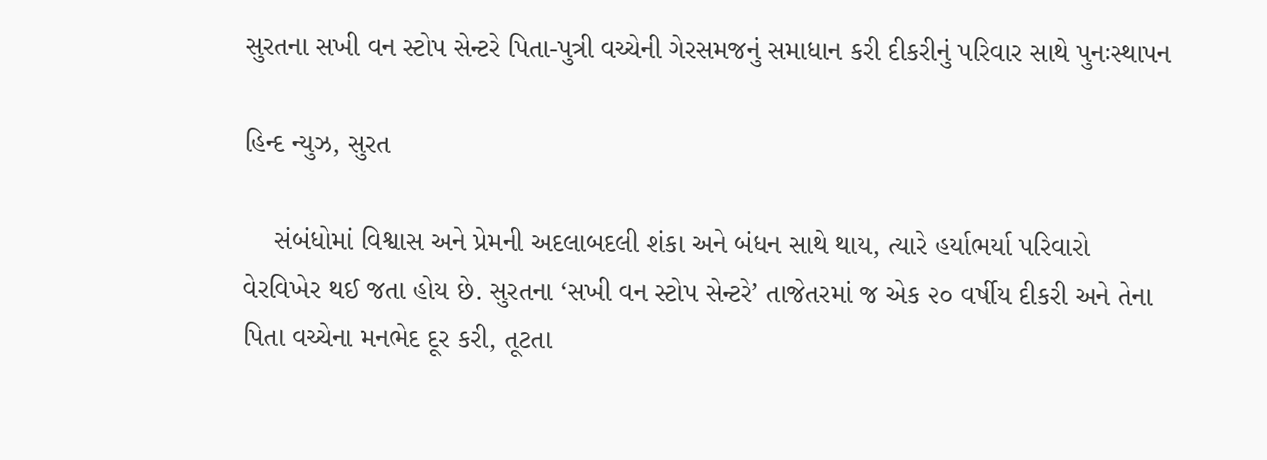સુરતના સખી વન સ્ટોપ સેન્ટરે પિતા-પુત્રી વચ્ચેની ગેરસમજનું સમાધાન કરી દીકરીનું પરિવાર સાથે પુનઃસ્થાપન

હિન્દ ન્યુઝ, સુરત

    સંબંધોમાં વિશ્વાસ અને પ્રેમની અદલાબદલી શંકા અને બંધન સાથે થાય, ત્યારે હર્યાભર્યા પરિવારો વેરવિખેર થઈ જતા હોય છે. સુરતના ‘સખી વન સ્ટોપ સેન્ટરે’ તાજેતરમાં જ એક ૨૦ વર્ષીય દીકરી અને તેના પિતા વચ્ચેના મનભેદ દૂર કરી, તૂટતા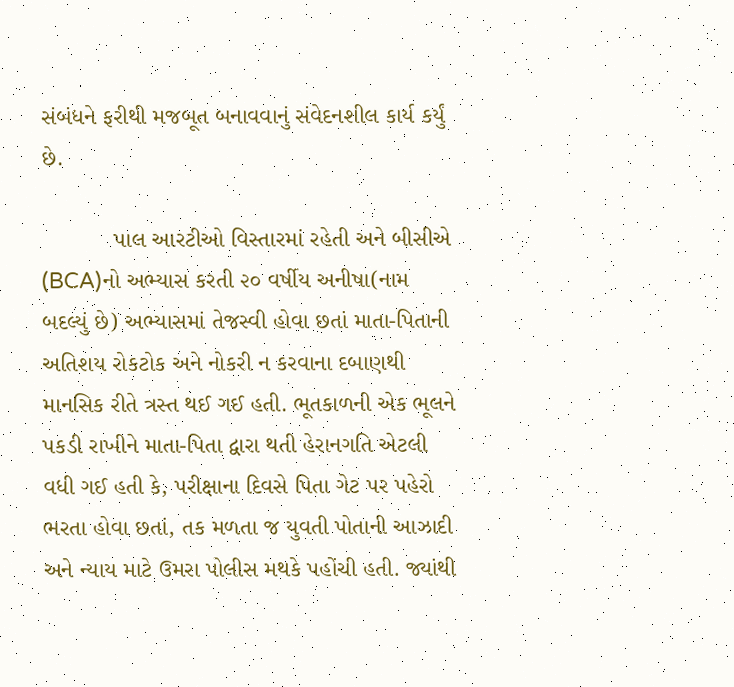સંબંધને ફરીથી મજબૂત બનાવવાનું સંવેદનશીલ કાર્ય કર્યું છે.

           પાલ આરટીઓ વિસ્તારમાં રહેતી અને બીસીએ (BCA)નો અભ્યાસ કરતી ૨૦ વર્ષીય અનીષા(નામ બદલ્યું છે) અભ્યાસમાં તેજસ્વી હોવા છતાં માતા-પિતાની અતિશય રોકટોક અને નોકરી ન કરવાના દબાણથી માનસિક રીતે ત્રસ્ત થઈ ગઈ હતી. ભૂતકાળની એક ભૂલને પકડી રાખીને માતા-પિતા દ્વારા થતી હેરાનગતિ એટલી વધી ગઈ હતી કે, પરીક્ષાના દિવસે પિતા ગેટ પર પહેરો ભરતા હોવા છતાં, તક મળતા જ યુવતી પોતાની આઝાદી અને ન્યાય માટે ઉમરા પોલીસ મથકે પહોંચી હતી. જ્યાંથી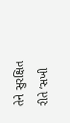તેને સુરક્ષિત રીતે ‘સખી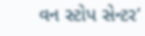વન સ્ટોપ સેન્ટર’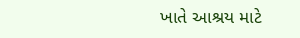ખાતે આશ્રય માટે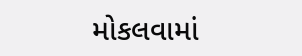મોકલવામાં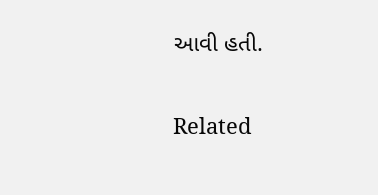આવી હતી.

Related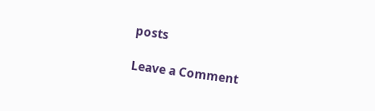posts

Leave a Comment